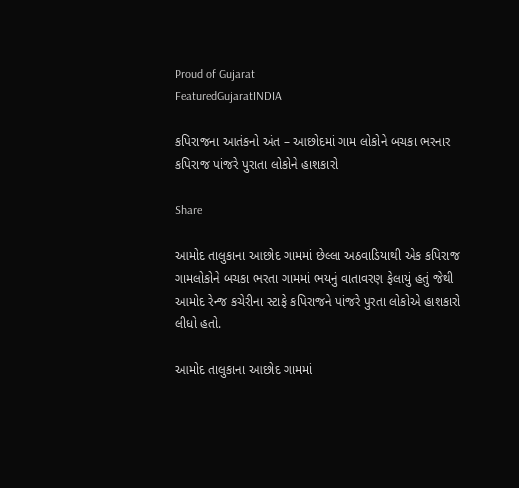Proud of Gujarat
FeaturedGujaratINDIA

કપિરાજના આતંકનો અંત – આછોદમાં ગામ લોકોને બચકા ભરનાર કપિરાજ પાંજરે પુરાતા લોકોને હાશકારો

Share

આમોદ તાલુકાના આછોદ ગામમાં છેલ્લા અઠવાડિયાથી એક કપિરાજ ગામલોકોને બચકા ભરતા ગામમાં ભયનું વાતાવરણ ફેલાયું હતું જેથી આમોદ રેન્જ કચેરીના સ્ટાફે કપિરાજને પાંજરે પુરતા લોકોએ હાશકારો લીધો હતો.

આમોદ તાલુકાના આછોદ ગામમાં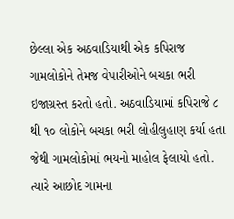છેલ્લા એક અઠવાડિયાથી એક કપિરાજ ગામલોકોને તેમજ વેપારીઓને બચકા ભરી ઇજાગ્રસ્ત કરતો હતો. અઠવાડિયામાં કપિરાજે ૮ થી ૧૦ લોકોને બચકા ભરી લોહીલુહાણ કર્યા હતા જેથી ગામલોકોમાં ભયનો માહોલ ફેલાયો હતો. ત્યારે આછોદ ગામના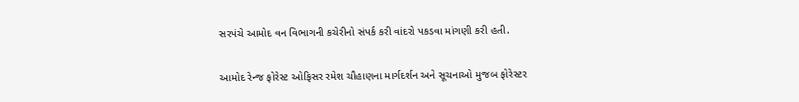સરપંચે આમોદ વન વિભાગની કચેરીનો સંપર્ક કરી વાંદરો પકડવા માંગણી કરી હતી.

આમોદ રેન્જ ફોરેસ્ટ ઓફિસર રમેશ ચૌહાણના માર્ગદર્શન અને સૂચનાઓ મુજબ ફોરેસ્ટર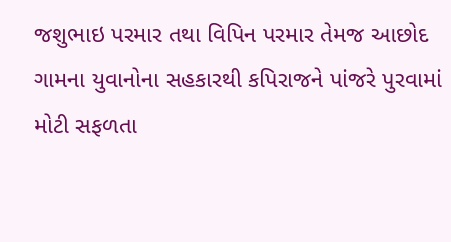જશુભાઇ પરમાર તથા વિપિન પરમાર તેમજ આછોદ ગામના યુવાનોના સહકારથી કપિરાજને પાંજરે પુરવામાં મોટી સફળતા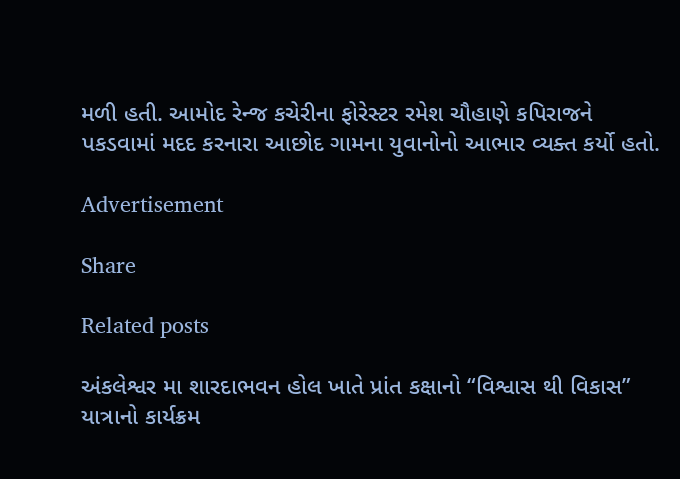મળી હતી. આમોદ રેન્જ કચેરીના ફોરેસ્ટર રમેશ ચૌહાણે કપિરાજને પકડવામાં મદદ કરનારા આછોદ ગામના યુવાનોનો આભાર વ્યક્ત કર્યો હતો.

Advertisement

Share

Related posts

અંકલેશ્વર મા શારદાભવન હોલ ખાતે પ્રાંત કક્ષાનો “વિશ્વાસ થી વિકાસ” યાત્રાનો કાર્યક્રમ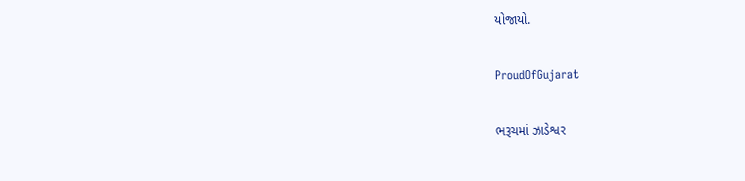યોજાયો.

ProudOfGujarat

ભરૂચમાં ઝાડેશ્વર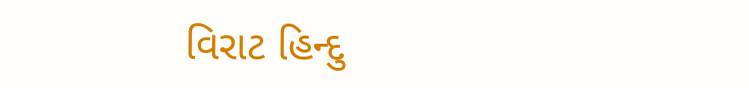વિરાટ હિન્દુ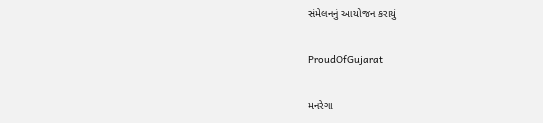સંમેલનનું આયોજન કરાયું

ProudOfGujarat

મનરેગા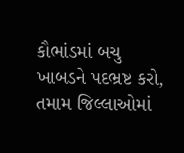કૌભાંડમાં બચુ ખાબડને પદભ્રષ્ટ કરો, તમામ જિલ્લાઓમાં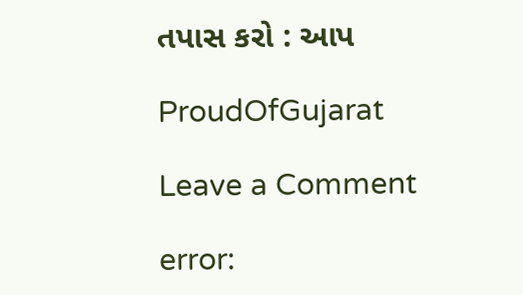તપાસ કરો : આપ

ProudOfGujarat

Leave a Comment

error: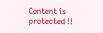Content is protected !!